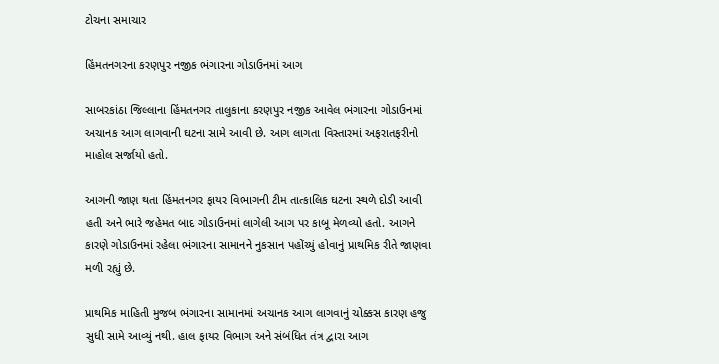ટોચના સમાચાર

હિંમતનગરના કરણપુર નજીક ભંગારના ગોડાઉનમાં આગ

સાબરકાંઠા જિલ્લાના હિંમતનગર તાલુકાના કરણપુર નજીક આવેલ ભંગારના ગોડાઉનમાં અચાનક આગ લાગવાની ઘટના સામે આવી છે. આગ લાગતા વિસ્તારમાં અફરાતફરીનો માહોલ સર્જાયો હતો.

આગની જાણ થતા હિંમતનગર ફાયર વિભાગની ટીમ તાત્કાલિક ઘટના સ્થળે દોડી આવી હતી અને ભારે જહેમત બાદ ગોડાઉનમાં લાગેલી આગ પર કાબૂ મેળવ્યો હતો. આગને કારણે ગોડાઉનમાં રહેલા ભંગારના સામાનને નુકસાન પહોંચ્યું હોવાનું પ્રાથમિક રીતે જાણવા મળી રહ્યું છે.

પ્રાથમિક માહિતી મુજબ ભંગારના સામાનમાં અચાનક આગ લાગવાનું ચોક્કસ કારણ હજુ સુધી સામે આવ્યું નથી. હાલ ફાયર વિભાગ અને સંબંધિત તંત્ર દ્વારા આગ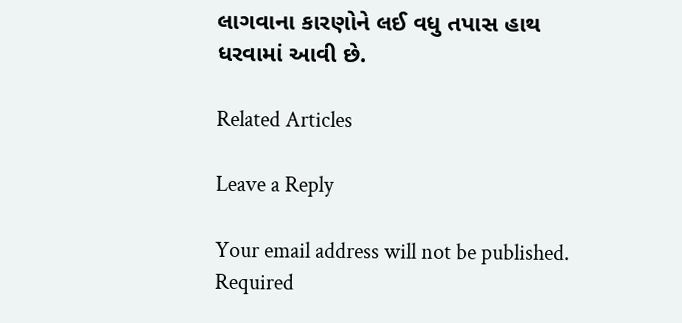લાગવાના કારણોને લઈ વધુ તપાસ હાથ ધરવામાં આવી છે.

Related Articles

Leave a Reply

Your email address will not be published. Required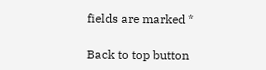fields are marked *

Back to top button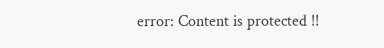error: Content is protected !!